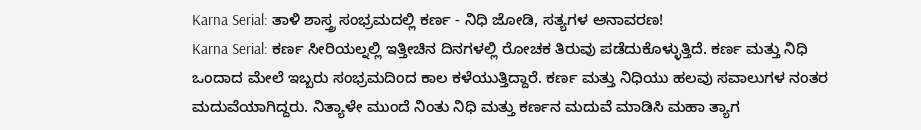Karna Serial: ತಾಳಿ ಶಾಸ್ತ್ರ ಸಂಭ್ರಮದಲ್ಲಿ ಕರ್ಣ - ನಿಧಿ ಜೋಡಿ, ಸತ್ಯಗಳ ಅನಾವರಣ!
Karna Serial: ಕರ್ಣ ಸೀರಿಯಲ್ನಲ್ಲಿ ಇತ್ತೀಚಿನ ದಿನಗಳಲ್ಲಿ ರೋಚಕ ತಿರುವು ಪಡೆದುಕೊಳ್ಳುತ್ತಿದೆ. ಕರ್ಣ ಮತ್ತು ನಿಧಿ ಒಂದಾದ ಮೇಲೆ ಇಬ್ಬರು ಸಂಭ್ರಮದಿಂದ ಕಾಲ ಕಳೆಯುತ್ತಿದ್ದಾರೆ. ಕರ್ಣ ಮತ್ತು ನಿಧಿಯು ಹಲವು ಸವಾಲುಗಳ ನಂತರ ಮದುವೆಯಾಗಿದ್ದರು. ನಿತ್ಯಾಳೇ ಮುಂದೆ ನಿಂತು ನಿಧಿ ಮತ್ತು ಕರ್ಣನ ಮದುವೆ ಮಾಡಿಸಿ ಮಹಾ ತ್ಯಾಗ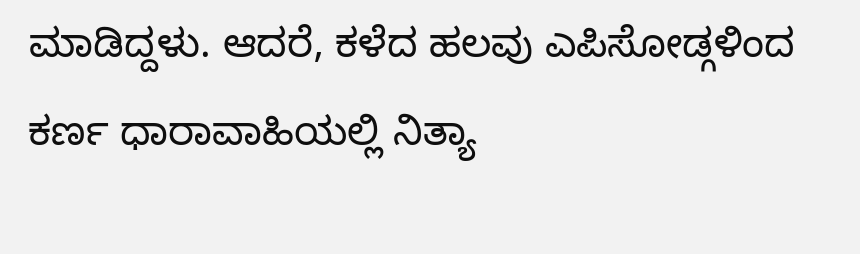ಮಾಡಿದ್ದಳು. ಆದರೆ, ಕಳೆದ ಹಲವು ಎಪಿಸೋಡ್ಗಳಿಂದ ಕರ್ಣ ಧಾರಾವಾಹಿಯಲ್ಲಿ ನಿತ್ಯಾ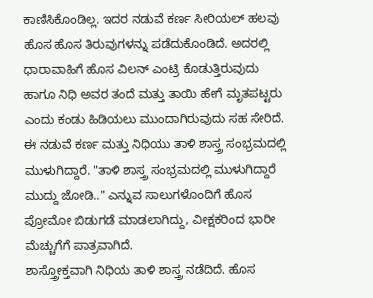ಕಾಣಿಸಿಕೊಂಡಿಲ್ಲ. ಇದರ ನಡುವೆ ಕರ್ಣ ಸೀರಿಯಲ್ ಹಲವು ಹೊಸ ಹೊಸ ತಿರುವುಗಳನ್ನು ಪಡೆದುಕೊಂಡಿದೆ. ಅದರಲ್ಲಿ ಧಾರಾವಾಹಿಗೆ ಹೊಸ ವಿಲನ್ ಎಂಟ್ರಿ ಕೊಡುತ್ತಿರುವುದು ಹಾಗೂ ನಿಧಿ ಅವರ ತಂದೆ ಮತ್ತು ತಾಯಿ ಹೇಗೆ ಮೃತಪಟ್ಟರು ಎಂದು ಕಂಡು ಹಿಡಿಯಲು ಮುಂದಾಗಿರುವುದು ಸಹ ಸೇರಿದೆ. ಈ ನಡುವೆ ಕರ್ಣ ಮತ್ತು ನಿಧಿಯು ತಾಳಿ ಶಾಸ್ತ್ರ ಸಂಭ್ರಮದಲ್ಲಿ ಮುಳುಗಿದ್ದಾರೆ. "ತಾಳಿ ಶಾಸ್ತ್ರ ಸಂಭ್ರಮದಲ್ಲಿ ಮುಳುಗಿದ್ದಾರೆ ಮುದ್ದು ಜೋಡಿ.." ಎನ್ನುವ ಸಾಲುಗಳೊಂದಿಗೆ ಹೊಸ ಪ್ರೋಮೋ ಬಿಡುಗಡೆ ಮಾಡಲಾಗಿದ್ದು, ವೀಕ್ಷಕರಿಂದ ಭಾರೀ ಮೆಚ್ಚುಗೆಗೆ ಪಾತ್ರವಾಗಿದೆ.
ಶಾಸ್ತ್ರೋಕ್ತವಾಗಿ ನಿಧಿಯ ತಾಳಿ ಶಾಸ್ತ್ರ ನಡೆದಿದೆ. ಹೊಸ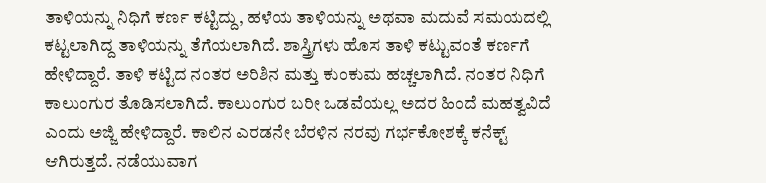ತಾಳಿಯನ್ನು ನಿಧಿಗೆ ಕರ್ಣ ಕಟ್ಟಿದ್ದು, ಹಳೆಯ ತಾಳಿಯನ್ನು ಅಥವಾ ಮದುವೆ ಸಮಯದಲ್ಲಿ ಕಟ್ಟಲಾಗಿದ್ದ ತಾಳಿಯನ್ನು ತೆಗೆಯಲಾಗಿದೆ. ಶಾಸ್ತ್ರಿಗಳು ಹೊಸ ತಾಳಿ ಕಟ್ಟುವಂತೆ ಕರ್ಣಗೆ ಹೇಳಿದ್ದಾರೆ. ತಾಳಿ ಕಟ್ಟಿದ ನಂತರ ಅರಿಶಿನ ಮತ್ತು ಕುಂಕುಮ ಹಚ್ಚಲಾಗಿದೆ. ನಂತರ ನಿಧಿಗೆ ಕಾಲುಂಗುರ ತೊಡಿಸಲಾಗಿದೆ. ಕಾಲುಂಗುರ ಬರೀ ಒಡವೆಯಲ್ಲ ಅದರ ಹಿಂದೆ ಮಹತ್ವವಿದೆ ಎಂದು ಅಜ್ಜಿ ಹೇಳಿದ್ದಾರೆ. ಕಾಲಿನ ಎರಡನೇ ಬೆರಳಿನ ನರವು ಗರ್ಭಕೋಶಕ್ಕೆ ಕನೆಕ್ಟ್ ಆಗಿರುತ್ತದೆ. ನಡೆಯುವಾಗ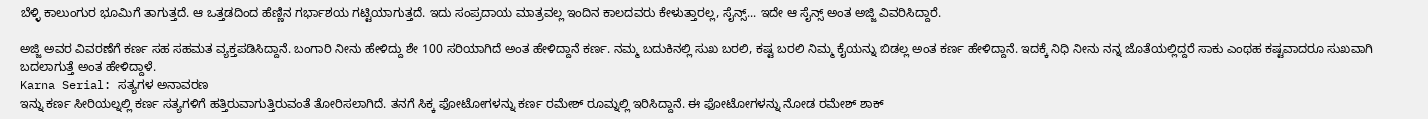ಬೆಳ್ಳಿ ಕಾಲುಂಗುರ ಭೂಮಿಗೆ ತಾಗುತ್ತದೆ. ಆ ಒತ್ತಡದಿಂದ ಹೆಣ್ಣಿನ ಗರ್ಭಾಶಯ ಗಟ್ಟಿಯಾಗುತ್ತದೆ. ಇದು ಸಂಪ್ರದಾಯ ಮಾತ್ರವಲ್ಲ ಇಂದಿನ ಕಾಲದವರು ಕೇಳುತ್ತಾರಲ್ಲ, ಸೈನ್ಸ್... ಇದೇ ಆ ಸೈನ್ಸ್ ಅಂತ ಅಜ್ಜಿ ವಿವರಿಸಿದ್ದಾರೆ.

ಅಜ್ಜಿ ಅವರ ವಿವರಣೆಗೆ ಕರ್ಣ ಸಹ ಸಹಮತ ವ್ಯಕ್ತಪಡಿಸಿದ್ದಾನೆ. ಬಂಗಾರಿ ನೀನು ಹೇಳಿದ್ದು ಶೇ 100 ಸರಿಯಾಗಿದೆ ಅಂತ ಹೇಳಿದ್ದಾನೆ ಕರ್ಣ. ನಮ್ಮ ಬದುಕಿನಲ್ಲಿ ಸುಖ ಬರಲಿ, ಕಷ್ಟ ಬರಲಿ ನಿಮ್ಮ ಕೈಯನ್ನು ಬಿಡಲ್ಲ ಅಂತ ಕರ್ಣ ಹೇಳಿದ್ದಾನೆ. ಇದಕ್ಕೆ ನಿಧಿ ನೀನು ನನ್ನ ಜೊತೆಯಲ್ಲಿದ್ದರೆ ಸಾಕು ಎಂಥಹ ಕಷ್ಟವಾದರೂ ಸುಖವಾಗಿ ಬದಲಾಗುತ್ತೆ ಅಂತ ಹೇಳಿದ್ದಾಳೆ.
Karna Serial: ಸತ್ಯಗಳ ಅನಾವರಣ
ಇನ್ನು ಕರ್ಣ ಸೀರಿಯಲ್ನಲ್ಲಿ ಕರ್ಣ ಸತ್ಯಗಳಿಗೆ ಹತ್ತಿರುವಾಗುತ್ತಿರುವಂತೆ ತೋರಿಸಲಾಗಿದೆ. ತನಗೆ ಸಿಕ್ಕ ಫೋಟೋಗಳನ್ನು ಕರ್ಣ ರಮೇಶ್ ರೂಮ್ನಲ್ಲಿ ಇರಿಸಿದ್ದಾನೆ. ಈ ಫೋಟೋಗಳನ್ನು ನೋಡ ರಮೇಶ್ ಶಾಕ್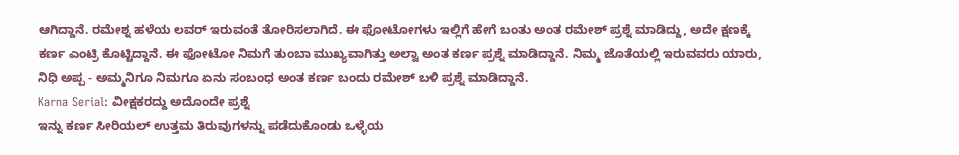ಆಗಿದ್ದಾನೆ. ರಮೇಶ್ನ ಹಳೆಯ ಲವರ್ ಇರುವಂತೆ ತೋರಿಸಲಾಗಿದೆ. ಈ ಫೋಟೋಗಳು ಇಲ್ಲಿಗೆ ಹೇಗೆ ಬಂತು ಅಂತ ರಮೇಶ್ ಪ್ರಶ್ನೆ ಮಾಡಿದ್ದು, ಅದೇ ಕ್ಷಣಕ್ಕೆ ಕರ್ಣ ಎಂಟ್ರಿ ಕೊಟ್ಟಿದ್ದಾನೆ. ಈ ಫೋಟೋ ನಿಮಗೆ ತುಂಬಾ ಮುಖ್ಯವಾಗಿತ್ತು ಅಲ್ವಾ ಅಂತ ಕರ್ಣ ಪ್ರಶ್ನೆ ಮಾಡಿದ್ದಾನೆ. ನಿಮ್ಮ ಜೊತೆಯಲ್ಲಿ ಇರುವವರು ಯಾರು, ನಿಧಿ ಅಪ್ಪ - ಅಮ್ಮನಿಗೂ ನಿಮಗೂ ಏನು ಸಂಬಂಧ ಅಂತ ಕರ್ಣ ಬಂದು ರಮೇಶ್ ಬಳಿ ಪ್ರಶ್ನೆ ಮಾಡಿದ್ದಾನೆ.
Karna Serial: ವೀಕ್ಷಕರದ್ದು ಅದೊಂದೇ ಪ್ರಶ್ನೆ
ಇನ್ನು ಕರ್ಣ ಸೀರಿಯಲ್ ಉತ್ತಮ ತಿರುವುಗಳನ್ನು ಪಡೆದುಕೊಂಡು ಒಳ್ಳೆಯ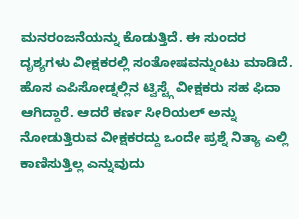ಮನರಂಜನೆಯನ್ನು ಕೊಡುತ್ತಿದೆ. ಈ ಸುಂದರ ದೃಶ್ಯಗಳು ವೀಕ್ಷಕರಲ್ಲಿ ಸಂತೋಷವನ್ನುಂಟು ಮಾಡಿದೆ. ಹೊಸ ಎಪಿಸೋಡ್ನಲ್ಲಿನ ಟ್ವಿಸ್ಟ್ಗೆ ವೀಕ್ಷಕರು ಸಹ ಫಿದಾ ಆಗಿದ್ದಾರೆ. ಆದರೆ ಕರ್ಣ ಸೀರಿಯಲ್ ಅನ್ನು ನೋಡುತ್ತಿರುವ ವೀಕ್ಷಕರದ್ದು ಒಂದೇ ಪ್ರಶ್ನೆ ನಿತ್ಯಾ ಎಲ್ಲಿ ಕಾಣಿಸುತ್ತಿಲ್ಲ ಎನ್ನುವುದು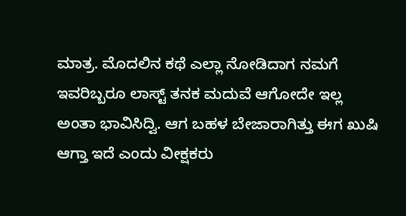ಮಾತ್ರ. ಮೊದಲಿನ ಕಥೆ ಎಲ್ಲಾ ನೋಡಿದಾಗ ನಮಗೆ ಇವರಿಬ್ಬರೂ ಲಾಸ್ಟ್ ತನಕ ಮದುವೆ ಆಗೋದೇ ಇಲ್ಲ ಅಂತಾ ಭಾವಿಸಿದ್ವಿ. ಆಗ ಬಹಳ ಬೇಜಾರಾಗಿತ್ತು ಈಗ ಖುಷಿ ಆಗ್ತಾ ಇದೆ ಎಂದು ವೀಕ್ಷಕರು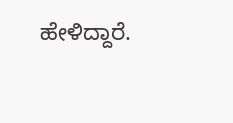ಹೇಳಿದ್ದಾರೆ.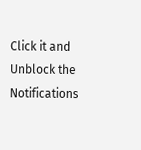Click it and Unblock the Notifications